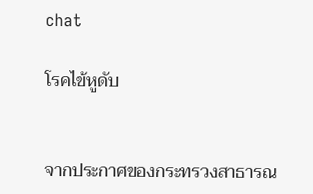chat

โรคไข้หูดับ


จากประกาศของกระทรวงสาธารณ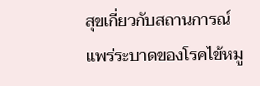สุขเกี่ยวกับสถานการณ์แพร่ระบาดของโรคไข้หมู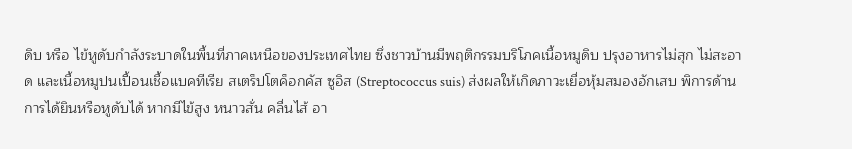ดิบ หรือ ไข้หูดับกำลังระบาดในพื้นที่ภาคเหนือของประเทศไทย ซึ่งชาวบ้านมีพฤติกรรมบริโภคเนื้อหมูดิบ ปรุงอาหารไม่สุก ไม่สะอาด และเนื้อหมูปนเปื้อนเชื้อแบคทีเรีย สเตร็ปโตค็อกคัส ซูอิส (Streptococcus suis) ส่งผลให้เกิดภาวะเยื่อหุ้มสมองอักเสบ พิการด้านการได้ยินหรือหูดับได้ หากมีไข้สูง หนาวสั่น คลื่นไส้ อา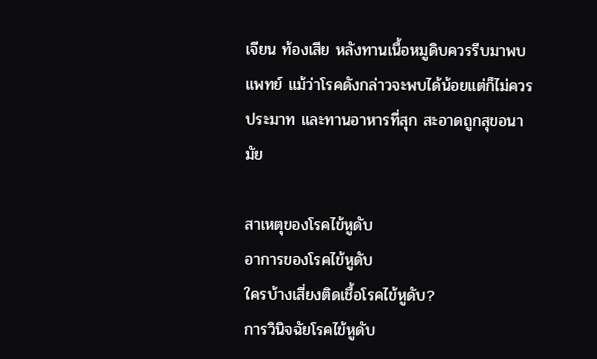เจียน ท้องเสีย หลังทานเนื้อหมูดิบควรรีบมาพบแพทย์ แม้ว่าโรคดังกล่าวจะพบได้น้อยแต่ก็ไม่ควรประมาท และทานอาหารที่สุก สะอาดถูกสุขอนามัย

สาเหตุของโรคไข้หูดับ
อาการของโรคไข้หูดับ
ใครบ้างเสี่ยงติดเชื้อโรคไข้หูดับ?
การวินิจฉัยโรคไข้หูดับ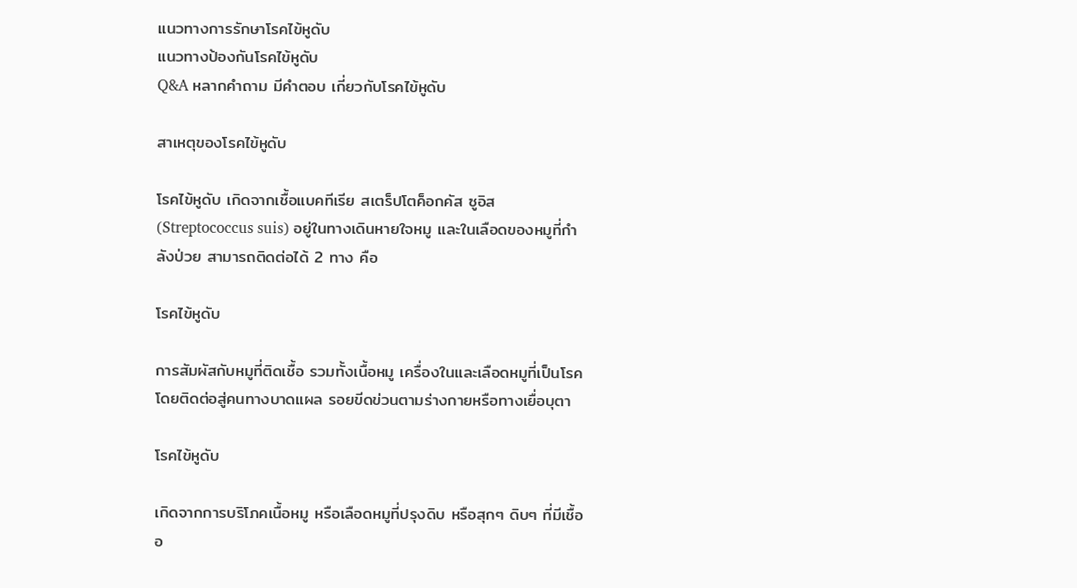แนวทางการรักษาโรคไข้หูดับ
แนวทางป้องกันโรคไข้หูดับ
Q&A หลากคำถาม มีคำตอบ เกี่ยวกับโรคไข้หูดับ

สาเหตุของโรคไข้หูดับ

โรคไข้หูดับ เกิดจากเชื้อแบคทีเรีย สเตร็ปโตค็อกคัส ซูอิส (Streptococcus suis) อยู่ในทางเดินหายใจหมู และในเลือดของหมูที่กำลังป่วย สามารถติดต่อได้ 2 ทาง คือ

โรคไข้หูดับ

การสัมผัสกับหมูที่ติดเชื้อ รวมทั้งเนื้อหมู เครื่องในและเลือดหมูที่เป็นโรค โดยติดต่อสู่คนทางบาดแผล รอยขีดข่วนตามร่างกายหรือทางเยื่อบุตา

โรคไข้หูดับ

เกิดจากการบริโภคเนื้อหมู หรือเลือดหมูที่ปรุงดิบ หรือสุกๆ ดิบๆ ที่มีเชื้ออ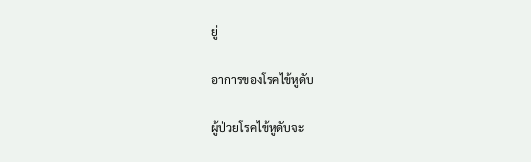ยู่

อาการของโรคไข้หูดับ

ผู้ป่วยโรคไข้หูดับจะ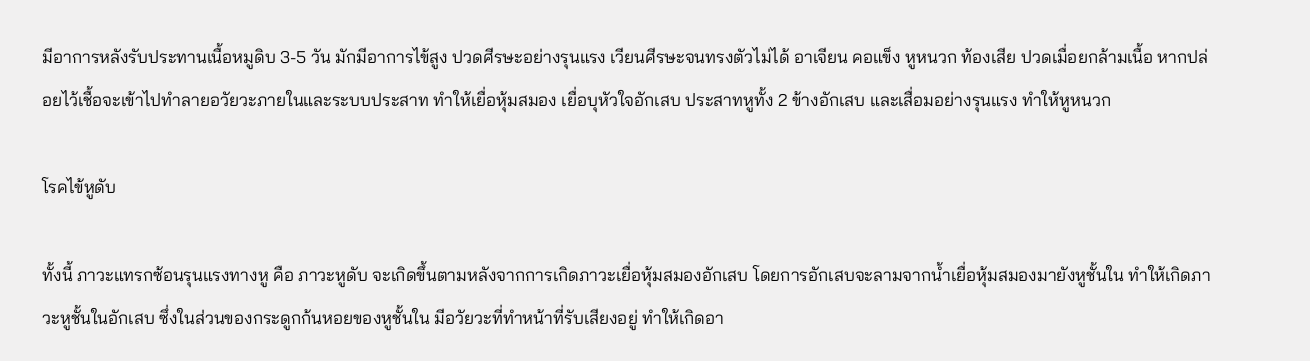มีอาการหลังรับประทานเนื้อหมูดิบ 3-5 วัน มักมีอาการไข้สูง ปวดศีรษะอย่างรุนแรง เวียนศีรษะจนทรงตัวไม่ได้ อาเจียน คอแข็ง หูหนวก ท้องเสีย ปวดเมื่อยกล้ามเนื้อ หากปล่อยไว้เชื้อจะเข้าไปทำลายอวัยวะภายในและระบบประสาท ทำให้เยื่อหุ้มสมอง เยื่อบุหัวใจอักเสบ ประสาทหูทั้ง 2 ข้างอักเสบ และเสื่อมอย่างรุนแรง ทำให้หูหนวก

โรคไข้หูดับ

ทั้งนี้ ภาวะแทรกซ้อนรุนแรงทางหู คือ ภาวะหูดับ จะเกิดขึ้นตามหลังจากการเกิดภาวะเยื่อหุ้มสมองอักเสบ โดยการอักเสบจะลามจากน้ำเยื่อหุ้มสมองมายังหูชั้นใน ทำให้เกิดภาวะหูชั้นในอักเสบ ซึ่งในส่วนของกระดูกก้นหอยของหูชั้นใน มีอวัยวะที่ทำหน้าที่รับเสียงอยู่ ทำให้เกิดอา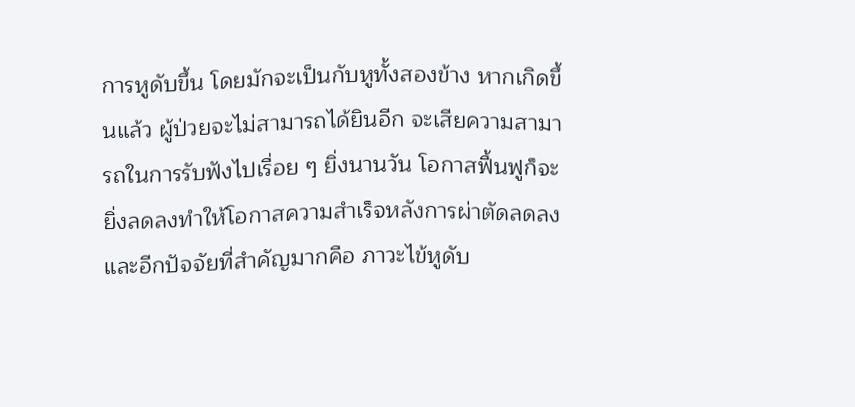การหูดับขึ้น โดยมักจะเป็นกับหูทั้งสองข้าง หากเกิดขึ้นแล้ว ผู้ป่วยจะไม่สามารถได้ยินอีก จะเสียความสามารถในการรับฟังไปเรื่อย ๆ ยิ่งนานวัน โอกาสฟื้นฟูก็จะยิ่งลดลงทำให้โอกาสความสำเร็จหลังการผ่าตัดลดลง และอีกปัจจัยที่สำคัญมากคือ ภาวะไข้หูดับ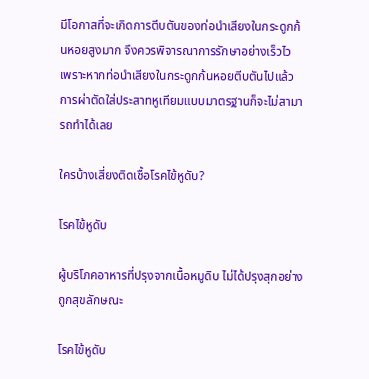มีโอกาสที่จะเกิดการตีบตันของท่อนำเสียงในกระดูกก้นหอยสูงมาก จึงควรพิจารณาการรักษาอย่างเร็วไว เพราะหากท่อนำเสียงในกระดูกก้นหอยตีบตันไปแล้ว การผ่าตัดใส่ประสาทหูเทียมแบบมาตรฐานก็จะไม่สามารถทำได้เลย

ใครบ้างเสี่ยงติดเชื้อโรคไข้หูดับ?

โรคไข้หูดับ

ผู้บริโภคอาหารที่ปรุงจากเนื้อหมูดิบ ไม่ได้ปรุงสุกอย่างถูกสุขลักษณะ

โรคไข้หูดับ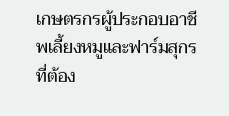เกษตรกรผู้ประกอบอาชีพเลี้ยงหมูและฟาร์มสุกร ที่ต้อง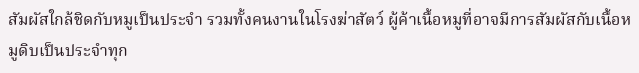สัมผัสใกล้ชิดกับหมูเป็นประจำ รวมทั้งคนงานในโรงฆ่าสัตว์ ผู้ค้าเนื้อหมูที่อาจมีการสัมผัสกับเนื้อหมูดิบเป็นประจำทุก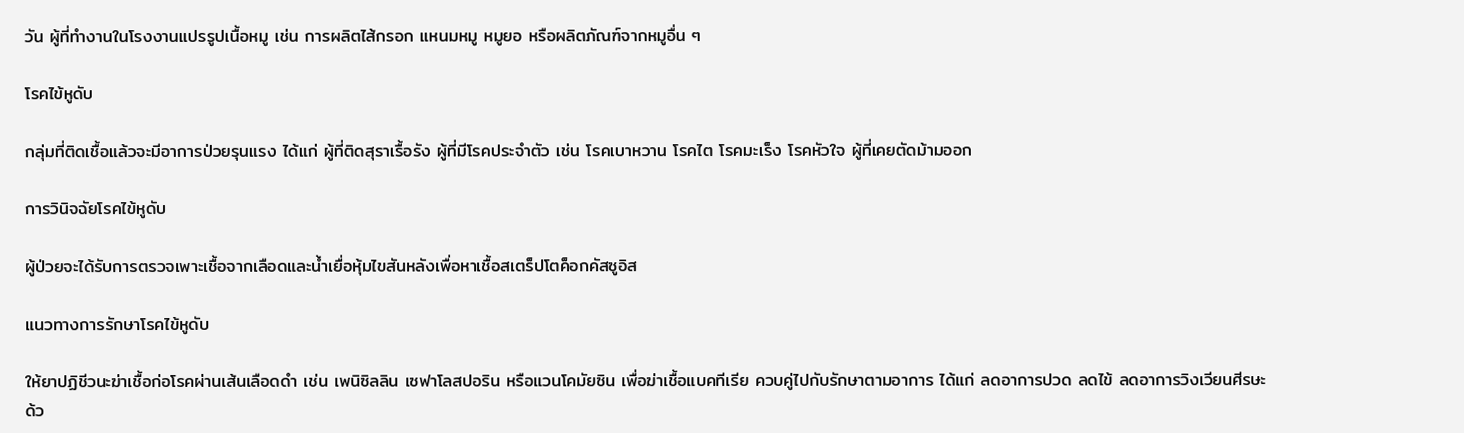วัน ผู้ที่ทำงานในโรงงานแปรรูปเนื้อหมู เช่น การผลิตไส้กรอก แหนมหมู หมูยอ หรือผลิตภัณฑ์จากหมูอื่น ๆ

โรคไข้หูดับ

กลุ่มที่ติดเชื้อแล้วจะมีอาการป่วยรุนแรง ได้แก่ ผู้ที่ติดสุราเรื้อรัง ผู้ที่มีโรคประจำตัว เช่น โรคเบาหวาน โรคไต โรคมะเร็ง โรคหัวใจ ผู้ที่เคยตัดม้ามออก

การวินิจฉัยโรคไข้หูดับ

ผู้ป่วยจะได้รับการตรวจเพาะเชื้อจากเลือดและน้ำเยื่อหุ้มไขสันหลังเพื่อหาเชื้อสเตร็ปโตค็อกคัสซูอิส

แนวทางการรักษาโรคไข้หูดับ

ให้ยาปฏิชีวนะฆ่าเชื้อก่อโรคผ่านเส้นเลือดดำ เช่น เพนิซิลลิน เซฟาโลสปอริน หรือแวนโคมัยซิน เพื่อฆ่าเชื้อแบคทีเรีย ควบคู่ไปกับรักษาตามอาการ ได้แก่ ลดอาการปวด ลดไข้ ลดอาการวิงเวียนศีรษะ ด้ว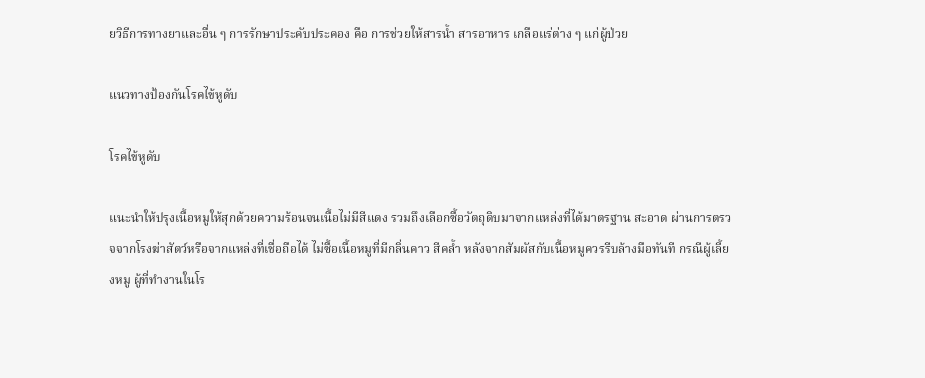ยวิธีการทางยาและอื่น ๆ การรักษาประคับประคอง คือ การช่วยให้สารน้ำ สารอาหาร เกลือแร่ต่าง ๆ แก่ผู้ป่วย

แนวทางป้องกันโรคไข้หูดับ

โรคไข้หูดับ

แนะนำให้ปรุงเนื้อหมูให้สุกด้วยความร้อนจนเนื้อไม่มีสีแดง รวมถึงเลือกซื้อวัตถุดิบมาจากแหล่งที่ได้มาตรฐาน สะอาด ผ่านการตรวจจากโรงฆ่าสัตว์หรือจากแหล่งที่เชื่อถือได้ ไม่ซื้อเนื้อหมูที่มีกลิ่นคาว สีคล้ำ หลังจากสัมผัสกับเนื้อหมูควรรีบล้างมือทันที กรณีผู้เลี้ยงหมู ผู้ที่ทำงานในโร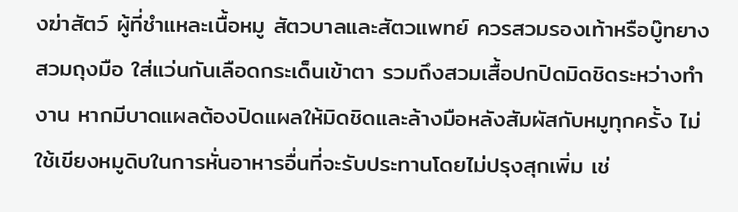งฆ่าสัตว์ ผู้ที่ชำแหละเนื้อหมู สัตวบาลและสัตวแพทย์ ควรสวมรองเท้าหรือบู๊ทยาง สวมถุงมือ ใส่แว่นกันเลือดกระเด็นเข้าตา รวมถึงสวมเสื้อปกปิดมิดชิดระหว่างทำงาน หากมีบาดแผลต้องปิดแผลให้มิดชิดและล้างมือหลังสัมผัสกับหมูทุกครั้ง ไม่ใช้เขียงหมูดิบในการหั่นอาหารอื่นที่จะรับประทานโดยไม่ปรุงสุกเพิ่ม เช่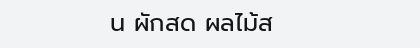น ผักสด ผลไม้ส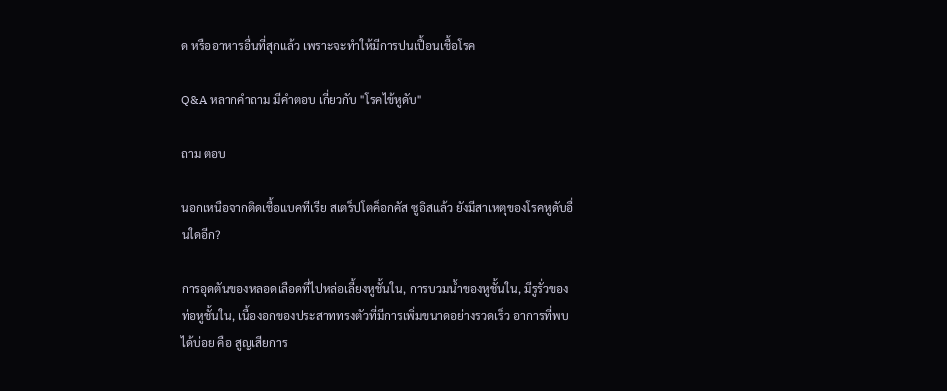ด หรืออาหารอื่นที่สุกแล้ว เพราะจะทำให้มีการปนเปื้อนเชื้อโรค

Q&A หลากคำถาม มีคำตอบ เกี่ยวกับ "โรคไข้หูดับ"

ถาม ตอบ

นอกเหนือจากติดเชื้อแบคทีเรีย สเตร็ปโตค็อกคัส ซูอิสแล้ว ยังมีสาเหตุของโรคหูดับอื่นใดอีก?

การอุดตันของหลอดเลือดที่ไปหล่อเลี้ยงหูชั้นใน, การบวมน้ำของหูชั้นใน, มีรูรั่วของท่อหูชั้นใน, เนื้องอกของประสาททรงตัวที่มีการเพิ่มขนาดอย่างรวดเร็ว อาการที่พบได้บ่อย คือ สูญเสียการ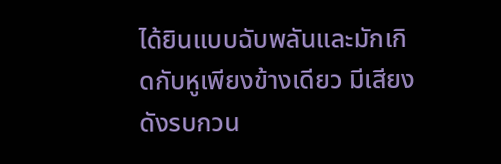ได้ยินแบบฉับพลันและมักเกิดกับหูเพียงข้างเดียว มีเสียงดังรบกวน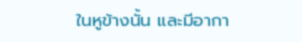ในหูข้างนั้น และมีอากา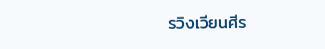รวิงเวียนศีร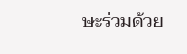ษะร่วมด้วย